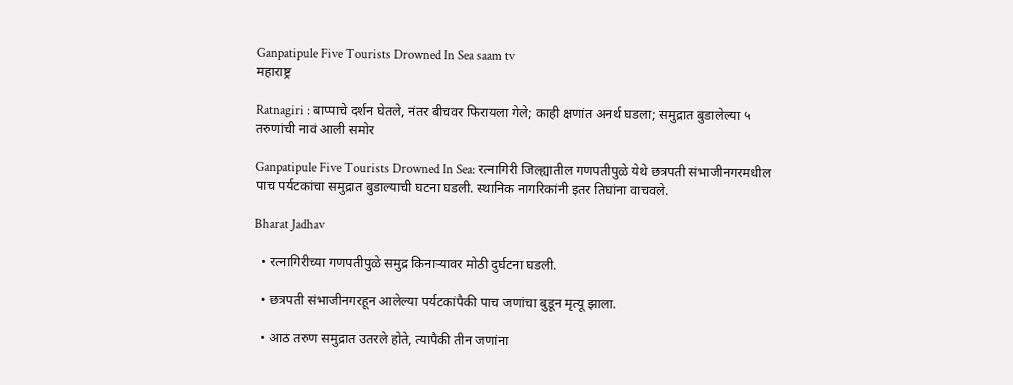Ganpatipule Five Tourists Drowned In Sea saam tv
महाराष्ट्र

Ratnagiri : बाप्पाचे दर्शन घेतले, नंतर बीचवर फिरायला गेले; काही क्षणांत अनर्थ घडला; समुद्रात बुडालेल्या ५ तरुणांची नावं आली समोर

Ganpatipule Five Tourists Drowned In Sea: रत्नागिरी जिल्ह्यातील गणपतीपुळे येथे छत्रपती संभाजीनगरमधील पाच पर्यटकांचा समुद्रात बुडाल्याची घटना घडली. स्थानिक नागरिकांनी इतर तिघांना वाचवले.

Bharat Jadhav

  • रत्नागिरीच्या गणपतीपुळे समुद्र किनाऱ्यावर मोठी दुर्घटना घडली.

  • छत्रपती संभाजीनगरहून आलेल्या पर्यटकांपैकी पाच जणांचा बुडून मृत्यू झाला.

  • आठ तरुण समुद्रात उतरले होते, त्यापैकी तीन जणांना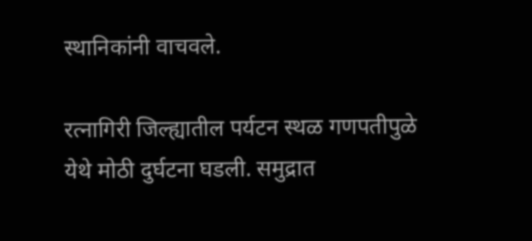स्थानिकांनी वाचवले.

रत्नागिरी जिल्ह्यातील पर्यटन स्थळ गणपतीपुळे येथे मोठी दुर्घटना घडली. समुद्रात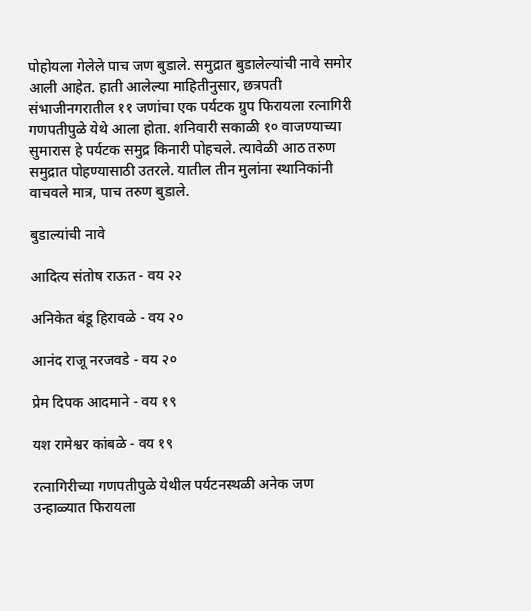पोहोयला गेलेले पाच जण बुडाले. समुद्रात बुडालेल्यांची नावे समोर आली आहेत. हाती आलेल्या माहितीनुसार, छत्रपती संभाजीनगरातील ११ जणांचा एक पर्यटक ग्रुप फिरायला रत्नागिरी गणपतीपुळे येथे आला होता. शनिवारी सकाळी १० वाजण्याच्या सुमारास हे पर्यटक समुद्र किनारी पोहचले. त्यावेळी आठ तरुण समुद्रात पोहण्यासाठी उतरले. यातील तीन मुलांना स्थानिकांनी वाचवले मात्र, पाच तरुण बुडाले.

बुडाल्यांची नावे

आदित्य संतोष राऊत - वय २२

अनिकेत बंडू हिरावळे - वय २०

आनंद राजू नरजवडे - वय २०

प्रेम दिपक आदमाने - वय १९

यश रामेश्वर कांबळे - वय १९

रत्नागिरीच्या गणपतीपुळे येथील पर्यटनस्थळी अनेक जण उन्हाळ्यात फिरायला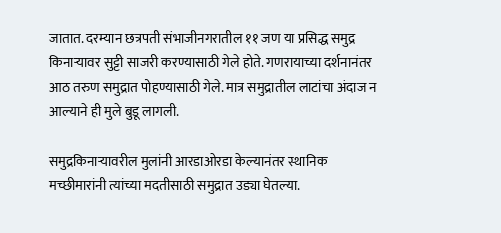जातात. दरम्यान छत्रपती संभाजीनगरातील ११ जण या प्रसिद्ध समुद्र किनाऱ्यावर सुट्टी साजरी करण्यासाठी गेले होते. गणरायाच्या दर्शनानंतर आठ तरुण समुद्रात पोहण्यासाठी गेले. मात्र समुद्रातील लाटांचा अंदाज न आल्याने ही मुले बुडू लागली.

समुद्रकिनाऱ्यावरील मुलांनी आरडाओरडा केल्यानंतर स्थानिक मच्छीमारांनी त्यांच्या मदतीसाठी समुद्रात उड्या घेतल्या.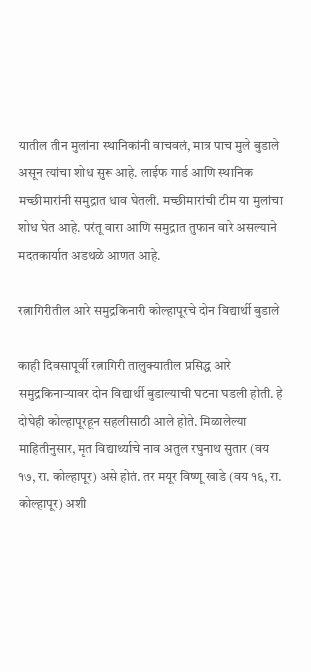यातील तीन मुलांना स्थानिकांनी वाचवलं, मात्र पाच मुले बुडाले असून त्यांचा शोध सुरू आहे. लाईफ गार्ड आणि स्थानिक मच्छीमारांनी समुद्रात धाव घेतली. मच्छीमारांची टीम या मुलांचा शोध घेत आहे. परंतू वारा आणि समुद्रात तुफान वारे असल्याने मदतकार्यात अडथळे आणत आहे.

रत्नागिरीतील आरे समुद्रकिनारी कोल्हापूरचे दोन विद्यार्थी बुडाले

काही दिवसापूर्वी रत्नागिरी तालुक्यातील प्रसिद्ध आरे समुद्रकिनाऱ्यावर दोन विद्यार्थी बुडाल्याची घटना घडली होती. हे दोघेही कोल्हापूरहून सहलीसाठी आले होते. मिळालेल्या माहितीनुसार, मृत विद्यार्थ्याचे नाव अतुल रघुनाथ सुतार (वय १७, रा. कोल्हापूर) असे होतं. तर मयूर विष्णू खाडे (वय १६, रा. कोल्हापूर) अशी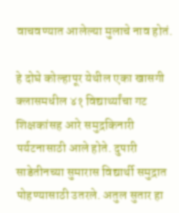वाचवण्यात आलेल्या मुलाचे नाव होतं.

हे दोघे कोल्हापूर येथील एका खासगी क्लासमधील ४१ विद्यार्थ्यांचा गट शिक्षकांसह आरे समुद्रकिनारी पर्यटनासाठी आले होते. दुपारी साडेतीनच्या सुमारास विद्यार्थी समुद्रात पोहण्यासाठी उतरले. अतुल सुतार हा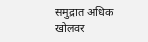समुद्रात अधिक खोलवर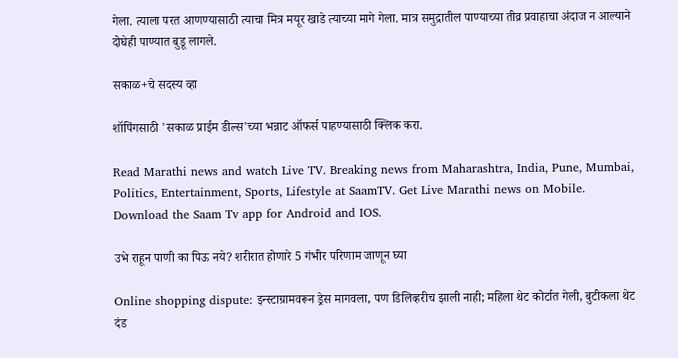गेला. त्याला परत आणण्यासाठी त्याचा मित्र मयूर खाडे त्याच्या मागे गेला. मात्र समुद्रातील पाण्याच्या तीव्र प्रवाहाचा अंदाज न आल्याने दोघेही पाण्यात बुडू लागले.

सकाळ+चे सदस्य व्हा

शॉपिंगसाठी 'सकाळ प्राईम डील्स'च्या भन्नाट ऑफर्स पाहण्यासाठी क्लिक करा.

Read Marathi news and watch Live TV. Breaking news from Maharashtra, India, Pune, Mumbai, Politics, Entertainment, Sports, Lifestyle at SaamTV. Get Live Marathi news on Mobile. Download the Saam Tv app for Android and IOS.

उभे राहून पाणी का पिऊ नये? शरीरात होणारे 5 गंभीर परिणाम जाणून घ्या

Online shopping dispute: इन्स्टाग्रामवरून ड्रेस मागवला, पण डिलिव्हरीच झाली नाही; महिला थेट कोर्टात गेली, बुटीकला थेट दंड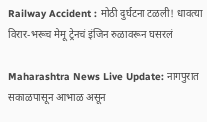Railway Accident : मोठी दुर्घटना टळली! धावत्या विरार-भरूच मेमू ट्रेनचं इंजिन रुळावरून घसरलं

Maharashtra News Live Update: नागपुरात सकाळपासून आभाळ असून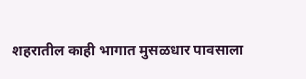शहरातील काही भागात मुसळधार पावसाला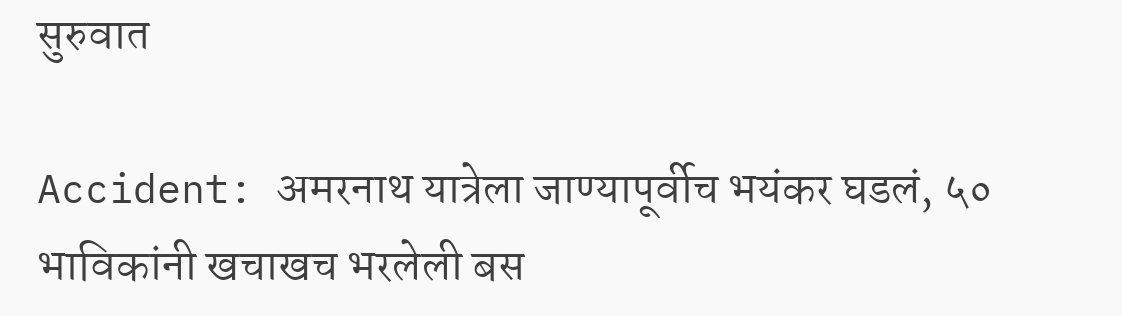सुरुवात

Accident: अमरनाथ यात्रेला जाण्यापूर्वीच भयंकर घडलं, ५० भाविकांनी खचाखच भरलेली बस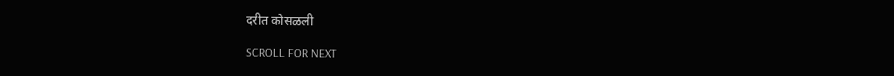दरीत कोसळली

SCROLL FOR NEXT